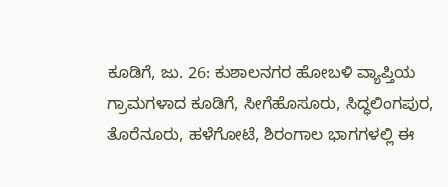ಕೂಡಿಗೆ, ಜು. 26: ಕುಶಾಲನಗರ ಹೋಬಳಿ ವ್ಯಾಪ್ತಿಯ ಗ್ರಾಮಗಳಾದ ಕೂಡಿಗೆ, ಸೀಗೆಹೊಸೂರು, ಸಿದ್ಧಲಿಂಗಪುರ, ತೊರೆನೂರು, ಹಳೆಗೋಟೆ, ಶಿರಂಗಾಲ ಭಾಗಗಳಲ್ಲಿ ಈ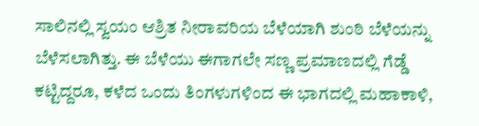ಸಾಲಿನಲ್ಲಿ ಸ್ವಯಂ ಆಶ್ರಿತ ನೀರಾವರಿಯ ಬೆಳೆಯಾಗಿ ಶುಂಠಿ ಬೆಳೆಯನ್ನು ಬೆಳೆಸಲಾಗಿತ್ತು. ಈ ಬೆಳೆಯು ಈಗಾಗಲೇ ಸಣ್ಣ ಪ್ರಮಾಣದಲ್ಲಿ ಗೆಡ್ಡೆ ಕಟ್ಟಿದ್ದರೂ, ಕಳೆದ ಒಂದು ತಿಂಗಳುಗಳಿಂದ ಈ ಭಾಗದಲ್ಲಿ ಮಹಾಕಾಳಿ,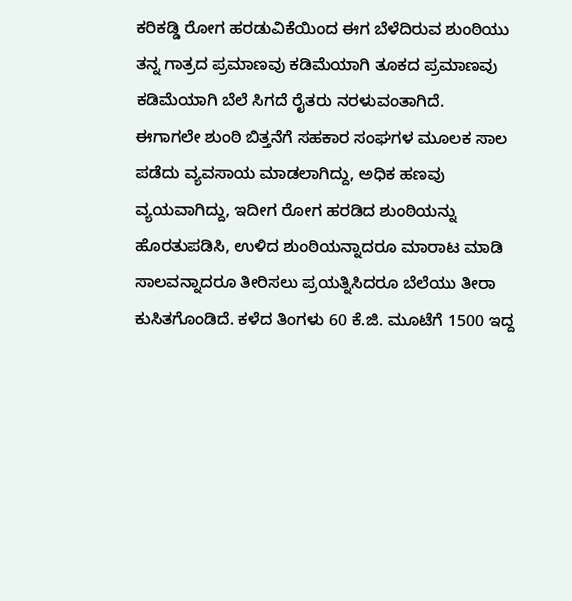ಕರಿಕಡ್ಡಿ ರೋಗ ಹರಡುವಿಕೆಯಿಂದ ಈಗ ಬೆಳೆದಿರುವ ಶುಂಠಿಯು ತನ್ನ ಗಾತ್ರದ ಪ್ರಮಾಣವು ಕಡಿಮೆಯಾಗಿ ತೂಕದ ಪ್ರಮಾಣವು ಕಡಿಮೆಯಾಗಿ ಬೆಲೆ ಸಿಗದೆ ರೈತರು ನರಳುವಂತಾಗಿದೆ.
ಈಗಾಗಲೇ ಶುಂಠಿ ಬಿತ್ತನೆಗೆ ಸಹಕಾರ ಸಂಘಗಳ ಮೂಲಕ ಸಾಲ ಪಡೆದು ವ್ಯವಸಾಯ ಮಾಡಲಾಗಿದ್ದು, ಅಧಿಕ ಹಣವು ವ್ಯಯವಾಗಿದ್ದು, ಇದೀಗ ರೋಗ ಹರಡಿದ ಶುಂಠಿಯನ್ನು ಹೊರತುಪಡಿಸಿ, ಉಳಿದ ಶುಂಠಿಯನ್ನಾದರೂ ಮಾರಾಟ ಮಾಡಿ ಸಾಲವನ್ನಾದರೂ ತೀರಿಸಲು ಪ್ರಯತ್ನಿಸಿದರೂ ಬೆಲೆಯು ತೀರಾ ಕುಸಿತಗೊಂಡಿದೆ. ಕಳೆದ ತಿಂಗಳು 60 ಕೆ.ಜಿ. ಮೂಟೆಗೆ 1500 ಇದ್ದ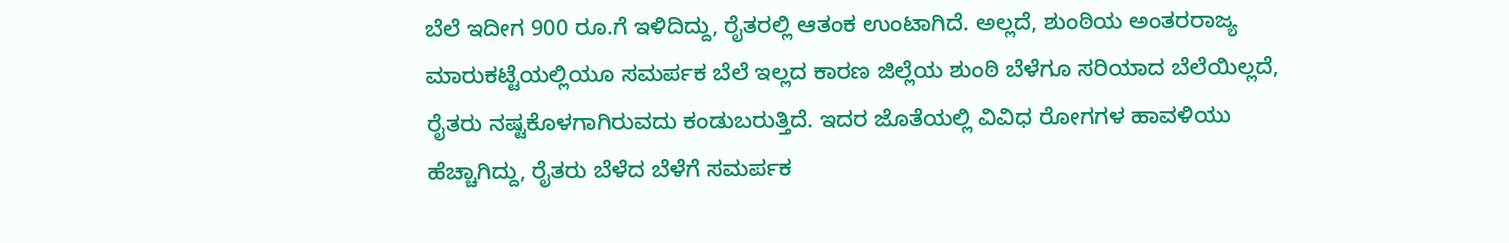ಬೆಲೆ ಇದೀಗ 900 ರೂ.ಗೆ ಇಳಿದಿದ್ದು, ರೈತರಲ್ಲಿ ಆತಂಕ ಉಂಟಾಗಿದೆ. ಅಲ್ಲದೆ, ಶುಂಠಿಯ ಅಂತರರಾಜ್ಯ ಮಾರುಕಟ್ಟೆಯಲ್ಲಿಯೂ ಸಮರ್ಪಕ ಬೆಲೆ ಇಲ್ಲದ ಕಾರಣ ಜಿಲ್ಲೆಯ ಶುಂಠಿ ಬೆಳೆಗೂ ಸರಿಯಾದ ಬೆಲೆಯಿಲ್ಲದೆ, ರೈತರು ನಷ್ಟಕೊಳಗಾಗಿರುವದು ಕಂಡುಬರುತ್ತಿದೆ. ಇದರ ಜೊತೆಯಲ್ಲಿ ವಿವಿಧ ರೋಗಗಳ ಹಾವಳಿಯು ಹೆಚ್ಚಾಗಿದ್ದು, ರೈತರು ಬೆಳೆದ ಬೆಳೆಗೆ ಸಮರ್ಪಕ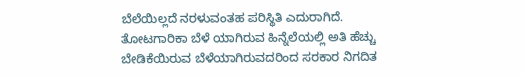ಬೆಲೆಯಿಲ್ಲದೆ ನರಳುವಂತಹ ಪರಿಸ್ಥಿತಿ ಎದುರಾಗಿದೆ.
ತೋಟಗಾರಿಕಾ ಬೆಳೆ ಯಾಗಿರುವ ಹಿನ್ನೆಲೆಯಲ್ಲಿ ಅತಿ ಹೆಚ್ಚು ಬೇಡಿಕೆಯಿರುವ ಬೆಳೆಯಾಗಿರುವದರಿಂದ ಸರಕಾರ ನಿಗದಿತ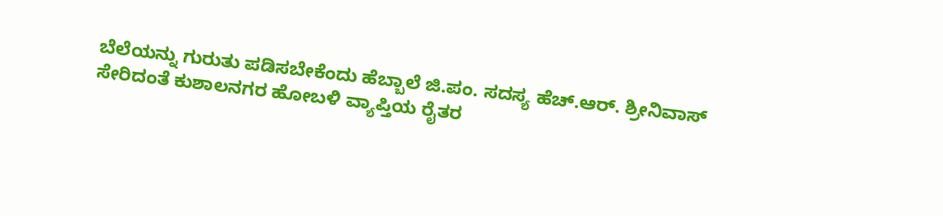ಬೆಲೆಯನ್ನು ಗುರುತು ಪಡಿಸಬೇಕೆಂದು ಹೆಬ್ಬಾಲೆ ಜಿ.ಪಂ. ಸದಸ್ಯ ಹೆಚ್.ಆರ್. ಶ್ರೀನಿವಾಸ್ ಸೇರಿದಂತೆ ಕುಶಾಲನಗರ ಹೋಬಳಿ ವ್ಯಾಪ್ತಿಯ ರೈತರ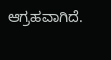ಆಗ್ರಹವಾಗಿದೆ.